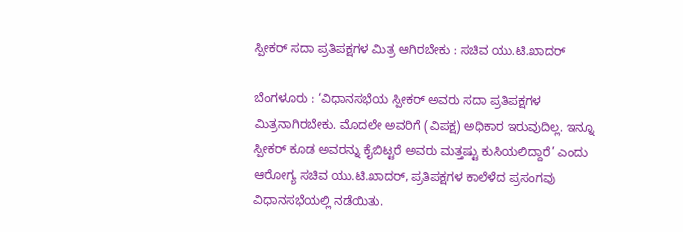ಸ್ಪೀಕರ್ ಸದಾ ಪ್ರತಿಪಕ್ಷಗಳ ಮಿತ್ರ ಆಗಿರಬೇಕು : ಸಚಿವ ಯು.ಟಿ.ಖಾದರ್

ಬೆಂಗಳೂರು : ‘ವಿಧಾನಸಭೆಯ ಸ್ಪೀಕರ್ ಅವರು ಸದಾ ಪ್ರತಿಪಕ್ಷಗಳ ಮಿತ್ರನಾಗಿರಬೇಕು. ಮೊದಲೇ ಅವರಿಗೆ (ವಿಪಕ್ಷ) ಅಧಿಕಾರ ಇರುವುದಿಲ್ಲ. ಇನ್ನೂ ಸ್ಪೀಕರ್ ಕೂಡ ಅವರನ್ನು ಕೈಬಿಟ್ಟರೆ ಅವರು ಮತ್ತಷ್ಟು ಕುಸಿಯಲಿದ್ದಾರೆ’ ಎಂದು ಆರೋಗ್ಯ ಸಚಿವ ಯು.ಟಿ.ಖಾದರ್, ಪ್ರತಿಪಕ್ಷಗಳ ಕಾಲೆಳೆದ ಪ್ರಸಂಗವು ವಿಧಾನಸಭೆಯಲ್ಲಿ ನಡೆಯಿತು.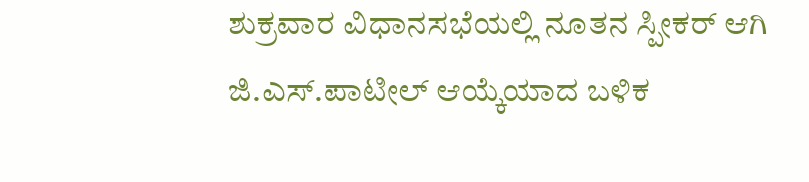ಶುಕ್ರವಾರ ವಿಧಾನಸಭೆಯಲ್ಲಿ ನೂತನ ಸ್ಪೀಕರ್ ಆಗಿ ಜಿ.ಎಸ್.ಪಾಟೀಲ್ ಆಯ್ಕೆಯಾದ ಬಳಿಕ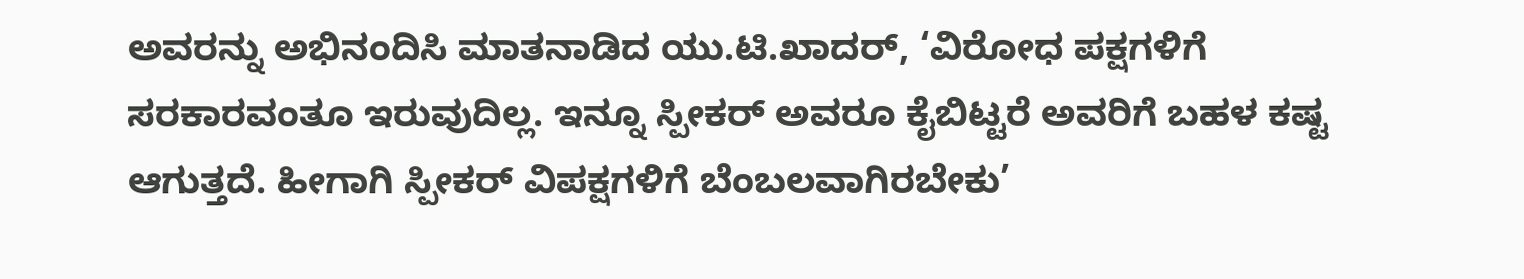ಅವರನ್ನು ಅಭಿನಂದಿಸಿ ಮಾತನಾಡಿದ ಯು.ಟಿ.ಖಾದರ್, ‘ವಿರೋಧ ಪಕ್ಷಗಳಿಗೆ ಸರಕಾರವಂತೂ ಇರುವುದಿಲ್ಲ. ಇನ್ನೂ ಸ್ಪೀಕರ್ ಅವರೂ ಕೈಬಿಟ್ಟರೆ ಅವರಿಗೆ ಬಹಳ ಕಷ್ಟ ಆಗುತ್ತದೆ. ಹೀಗಾಗಿ ಸ್ಪೀಕರ್ ವಿಪಕ್ಷಗಳಿಗೆ ಬೆಂಬಲವಾಗಿರಬೇಕು’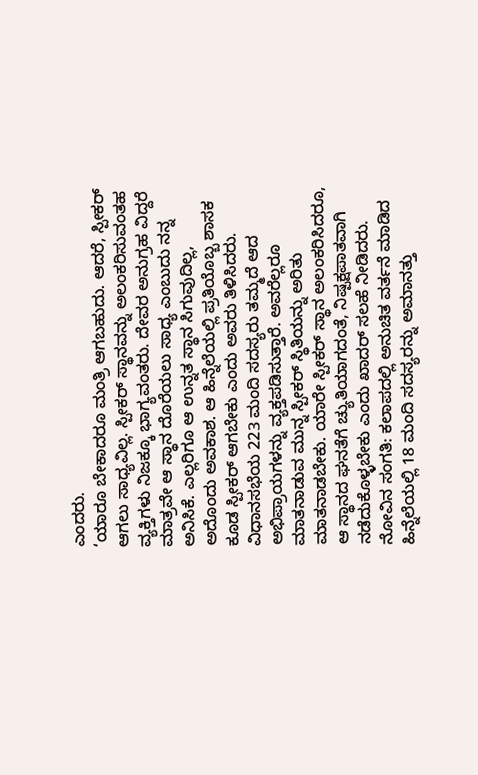ಎಂದರು.
‘ಯಾರೂ ಬೇಕಾದರೂ ಮಂತ್ರಿ ಆಗಬಹುದು. ಆದರೆ, ಸ್ಪೀಕರ್ ಆಗಲು ಸಾಧ್ಯವಿಲ್ಲ. ಸ್ಪೀಕರ್ ಸ್ಥಾನವನ್ನು ಅಲಂಕರಿಸುವಂತಹ ವ್ಯಕ್ತಿಗಳು ನಿಜಕ್ಕೂ ಭಾಗ್ಯವಂತರು. ದೇವರ ಅನುಗ್ರಹ ವಿದ್ದರೆ ಮಾತ್ರವೇ ಆ ಸ್ಥಾನ ದೊರೆಯಲು ಸಾಧ್ಯ ಎಂಬುದು ನನ್ನ ಅನಿಸಿಕೆ. ಎಲ್ಲರಿಗೂ ಆ ಉನ್ನತ ಸ್ಥಾನ ಸಿಗುವುದಿಲ್ಲ, ಅದೊಂದು ಅವಕಾಶ. ಆ ಹಿನ್ನೆಲೆಯಲ್ಲಿ ಪ್ರತಿಯೊಬ್ಬ ಶಾಸಕ ಕೂಡ ಸ್ಪೀಕರ್ ಆಗಬೇಕು ಎಂದು ಅವರು ತಿಳಿಸಿದರು.
ವಿಧಾನಸಭೆಯ 223 ಮಂದಿ ಸದಸ್ಯರು ತಮ್ಮದೆ ಆದ ಅಭಿಪ್ರಾಯಗಳನ್ನು ವ್ಯಕ್ತಪಡಿಸುತ್ತಾರೆ. ಅವರೆಲ್ಲರೂ ಮಾತನಾಡುವ ಮುನ್ನ ಸ್ಪೀಕರ್ ಸ್ಥಿತಿಯನ್ನು ಅರಿತು ಮಾತನಾಡಬೇಕು. ಯಾರೇ ಸ್ಪೀಕರ್ ಸ್ಥಾನ ಅಲಂಕರಿಸಿದರೂ, ಆ ಸ್ಥಾನದ ಘನತೆಗೆ ಚ್ಯುತಿಯಾಗದಂತೆ, ನಿಷ್ಪಕ್ಷಪಾತವಾಗಿ ನಡೆದುಕೊಳ್ಳಬೇಕು ಎಂದು ಖಾದರ್ ಸಲಹೆ ನೀಡಿದರು.
ನೋವಿನ ಸಂಗತಿ: ಕಲಾಪದಲ್ಲಿ ಅನುಚಿತ ವರ್ತನೆ ಮಾಡಿದ ಹಿನ್ನೆಲೆಯಲ್ಲಿ 18 ಮಂದಿ ಸದಸ್ಯರನ್ನು ಅಮಾನತ್ತು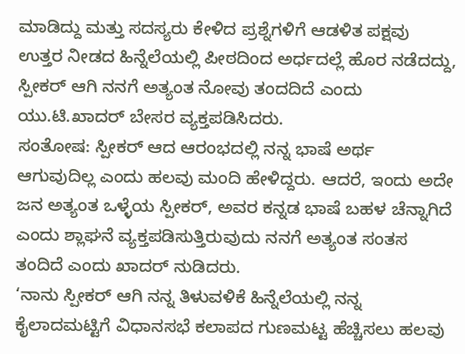ಮಾಡಿದ್ದು ಮತ್ತು ಸದಸ್ಯರು ಕೇಳಿದ ಪ್ರಶ್ನೆಗಳಿಗೆ ಆಡಳಿತ ಪಕ್ಷವು ಉತ್ತರ ನೀಡದ ಹಿನ್ನೆಲೆಯಲ್ಲಿ ಪೀಠದಿಂದ ಅರ್ಧದಲ್ಲೆ ಹೊರ ನಡೆದದ್ದು, ಸ್ಪೀಕರ್ ಆಗಿ ನನಗೆ ಅತ್ಯಂತ ನೋವು ತಂದದಿದೆ ಎಂದು ಯು.ಟಿ.ಖಾದರ್ ಬೇಸರ ವ್ಯಕ್ತಪಡಿಸಿದರು.
ಸಂತೋಷ: ಸ್ಪೀಕರ್ ಆದ ಆರಂಭದಲ್ಲಿ ನನ್ನ ಭಾಷೆ ಅರ್ಥ ಆಗುವುದಿಲ್ಲ ಎಂದು ಹಲವು ಮಂದಿ ಹೇಳಿದ್ದರು. ಆದರೆ, ಇಂದು ಅದೇ ಜನ ಅತ್ಯಂತ ಒಳ್ಳೆಯ ಸ್ಪೀಕರ್, ಅವರ ಕನ್ನಡ ಭಾಷೆ ಬಹಳ ಚೆನ್ನಾಗಿದೆ ಎಂದು ಶ್ಲಾಘನೆ ವ್ಯಕ್ತಪಡಿಸುತ್ತಿರುವುದು ನನಗೆ ಅತ್ಯಂತ ಸಂತಸ ತಂದಿದೆ ಎಂದು ಖಾದರ್ ನುಡಿದರು.
‘ನಾನು ಸ್ಪೀಕರ್ ಆಗಿ ನನ್ನ ತಿಳುವಳಿಕೆ ಹಿನ್ನೆಲೆಯಲ್ಲಿ ನನ್ನ ಕೈಲಾದಮಟ್ಟಿಗೆ ವಿಧಾನಸಭೆ ಕಲಾಪದ ಗುಣಮಟ್ಟ ಹೆಚ್ಚಿಸಲು ಹಲವು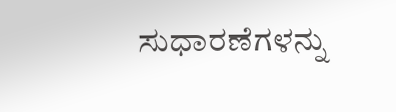ಸುಧಾರಣೆಗಳನ್ನು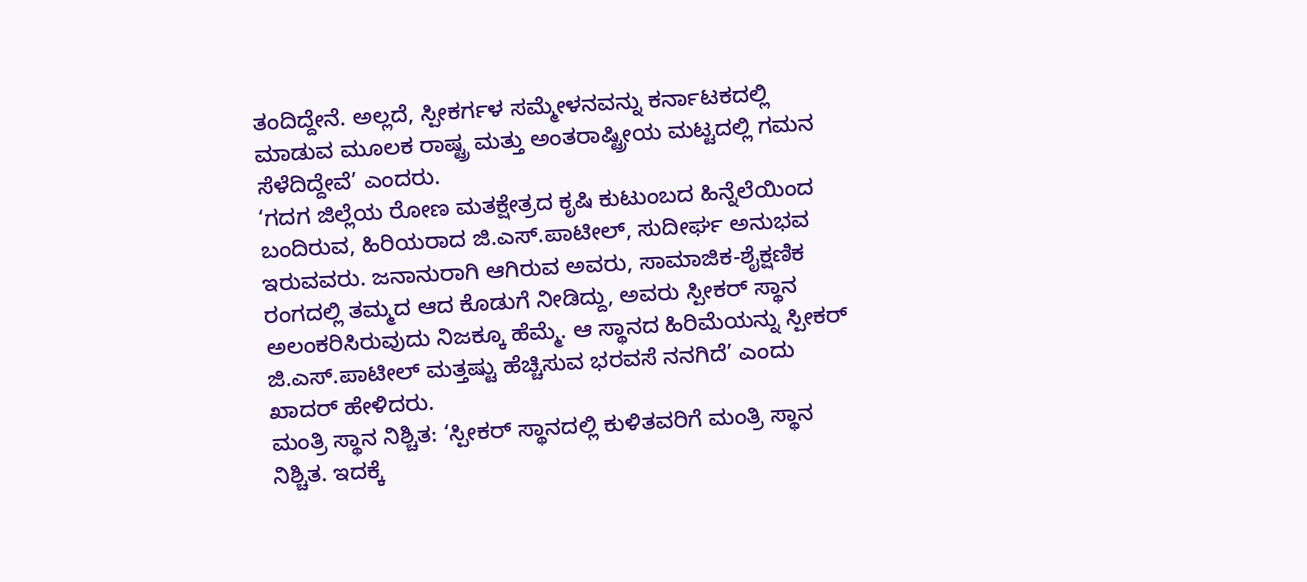ತಂದಿದ್ದೇನೆ. ಅಲ್ಲದೆ, ಸ್ಪೀಕರ್ಗಳ ಸಮ್ಮೇಳನವನ್ನು ಕರ್ನಾಟಕದಲ್ಲಿ ಮಾಡುವ ಮೂಲಕ ರಾಷ್ಟ್ರ ಮತ್ತು ಅಂತರಾಷ್ಟ್ರೀಯ ಮಟ್ಟದಲ್ಲಿ ಗಮನ ಸೆಳೆದಿದ್ದೇವೆ’ ಎಂದರು.
‘ಗದಗ ಜಿಲ್ಲೆಯ ರೋಣ ಮತಕ್ಷೇತ್ರದ ಕೃಷಿ ಕುಟುಂಬದ ಹಿನ್ನೆಲೆಯಿಂದ ಬಂದಿರುವ, ಹಿರಿಯರಾದ ಜಿ.ಎಸ್.ಪಾಟೀಲ್, ಸುದೀರ್ಘ ಅನುಭವ ಇರುವವರು. ಜನಾನುರಾಗಿ ಆಗಿರುವ ಅವರು, ಸಾಮಾಜಿಕ-ಶೈಕ್ಷಣಿಕ ರಂಗದಲ್ಲಿ ತಮ್ಮದ ಆದ ಕೊಡುಗೆ ನೀಡಿದ್ದು, ಅವರು ಸ್ಪೀಕರ್ ಸ್ಥಾನ ಅಲಂಕರಿಸಿರುವುದು ನಿಜಕ್ಕೂ ಹೆಮ್ಮೆ. ಆ ಸ್ಥಾನದ ಹಿರಿಮೆಯನ್ನು ಸ್ಪೀಕರ್ ಜಿ.ಎಸ್.ಪಾಟೀಲ್ ಮತ್ತಷ್ಟು ಹೆಚ್ಚಿಸುವ ಭರವಸೆ ನನಗಿದೆ’ ಎಂದು ಖಾದರ್ ಹೇಳಿದರು.
ಮಂತ್ರಿ ಸ್ಥಾನ ನಿಶ್ಚಿತ: ‘ಸ್ಪೀಕರ್ ಸ್ಥಾನದಲ್ಲಿ ಕುಳಿತವರಿಗೆ ಮಂತ್ರಿ ಸ್ಥಾನ ನಿಶ್ಚಿತ. ಇದಕ್ಕೆ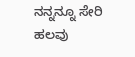ನನ್ನನ್ನೂ ಸೇರಿ ಹಲವು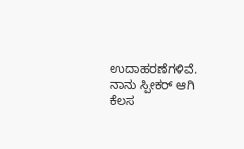ಉದಾಹರಣೆಗಳಿವೆ. ನಾನು ಸ್ಪೀಕರ್ ಆಗಿ ಕೆಲಸ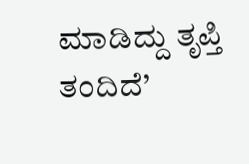ಮಾಡಿದ್ದು ತೃಪ್ತಿ ತಂದಿದೆ’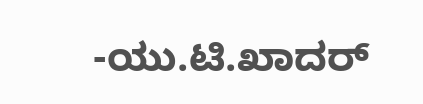-ಯು.ಟಿ.ಖಾದರ್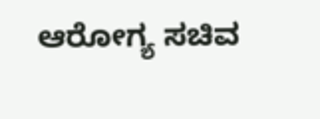ಆರೋಗ್ಯ ಸಚಿವ